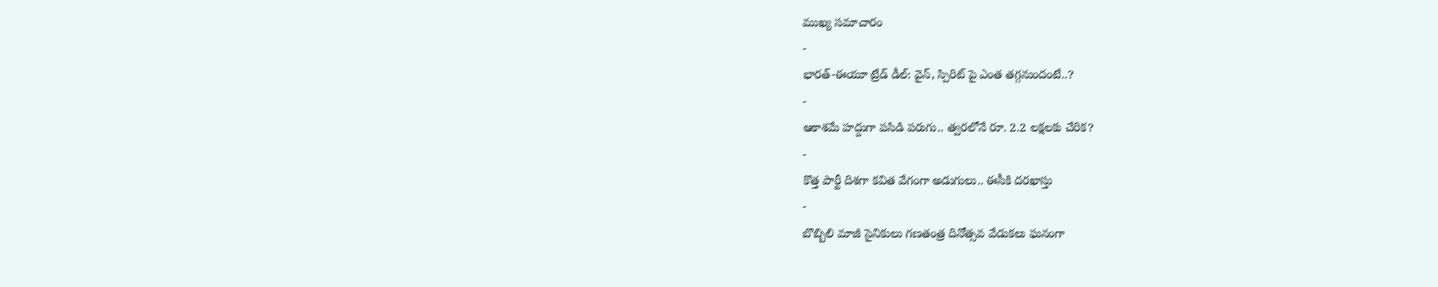ముఖ్య సమాచారం
-
భారత్-ఈయూ ట్రేడ్ డీల్: వైన్, స్పిరిట్ పై ఎంత తగ్గనుందంటే..?
-
ఆకాశమే హద్దుగా పసిడి పరుగు.. త్వరలోనే రూ. 2.2 లక్షలకు చేరిక?
-
కొత్త పార్టీ దిశగా కవిత వేగంగా అడుగులు.. ఈసీకి దరఖాస్తు
-
బొబ్బిలి మాజీ సైనికులు గణతంత్ర దినోత్సవ వేడుకలు ఘనంగా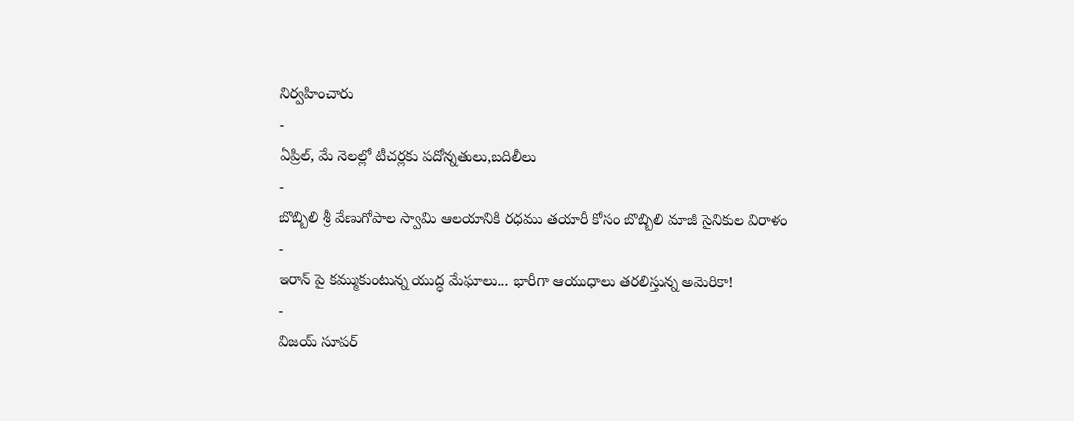నిర్వహించారు
-
ఏప్రిల్, మే నెలల్లో టీచర్లకు పదోన్నతులు,బదిలీలు
-
బొబ్బిలి శ్రీ వేణుగోపాల స్వామి ఆలయానికి రధము తయారీ కోసం బొబ్బిలి మాజీ సైనికుల విరాళం
-
ఇరాన్ పై కమ్ముకుంటున్న యుద్ధ మేఘాలు... భారీగా ఆయుధాలు తరలిస్తున్న అమెరికా!
-
విజయ్ సూపర్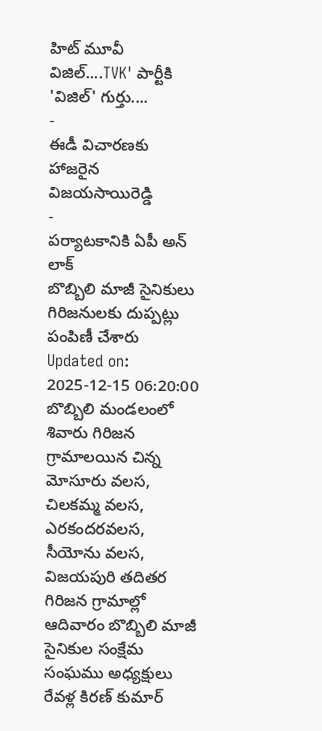హిట్ మూవీ విజిల్....TVK' పార్టీకి 'విజిల్' గుర్తు....
-
ఈడీ విచారణకు హాజరైన విజయసాయిరెడ్డి
-
పర్యాటకానికి ఏపీ అన్ లాక్
బొబ్బిలి మాజీ సైనికులు గిరిజనులకు దుప్పట్లు పంపిణీ చేశారు
Updated on: 2025-12-15 06:20:00
బొబ్బిలి మండలంలో శివారు గిరిజన గ్రామాలయిన చిన్న మోసూరు వలస, చిలకమ్మ వలస, ఎరకందరవలస, సీయోను వలస, విజయపురి తదితర గిరిజన గ్రామాల్లో ఆదివారం బొబ్బిలి మాజీ సైనికుల సంక్షేమ సంఘము అధ్యక్షులు రేవళ్ల కిరణ్ కుమార్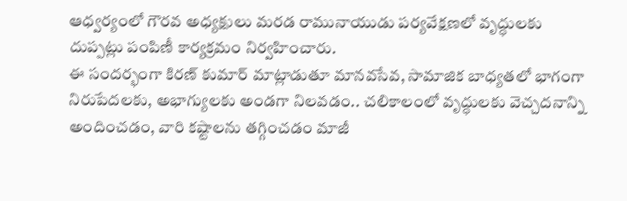ఆధ్వర్యంలో గౌరవ అధ్యక్షులు మరడ రామునాయుడు పర్యవేక్షణలో వృద్ధులకు దుప్పట్లు పంపిణీ కార్యక్రమం నిర్వహించారు.
ఈ సందర్భంగా కిరణ్ కుమార్ మాట్లాడుతూ మానవసేవ, సామాజిక బాధ్యతలో భాగంగా నిరుపేదలకు, అభాగ్యులకు అండగా నిలవడం.. చలికాలంలో వృద్ధులకు వెచ్చదనాన్ని అందించడం, వారి కష్టాలను తగ్గించడం మాజీ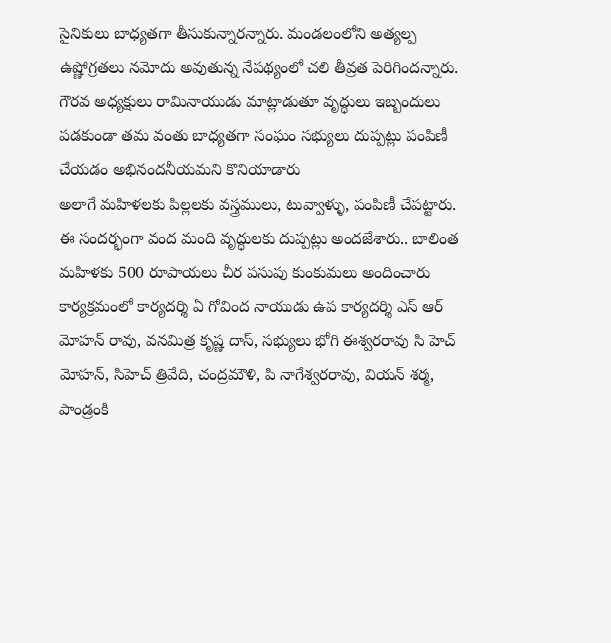సైనికులు బాధ్యతగా తీసుకున్నారన్నారు. మండలంలోని అత్యల్ప ఉష్ణోగ్రతలు నమోదు అవుతున్న నేపథ్యంలో చలి తీవ్రత పెరిగిందన్నారు. గౌరవ అధ్యక్షులు రామినాయుడు మాట్లాడుతూ వృద్ధులు ఇబ్బందులు పడకుండా తమ వంతు బాధ్యతగా సంఘం సభ్యులు దుప్పట్లు పంపిణీ చేయడం అభినందనీయమని కొనియాడారు
అలాగే మహిళలకు పిల్లలకు వస్త్రములు, టువ్వాళ్ళు, పంపిణీ చేపట్టారు. ఈ సందర్భంగా వంద మంది వృద్ధులకు దుప్పట్లు అందజేశారు.. బాలింత మహిళకు 500 రూపాయలు చీర పసుపు కుంకుమలు అందించారు కార్యక్రమంలో కార్యదర్శి ఏ గోవింద నాయుడు ఉప కార్యదర్శి ఎస్ ఆర్ మోహన్ రావు, వనమిత్ర కృష్ణ దాస్, సభ్యులు భోగి ఈశ్వరరావు సి హెచ్ మోహన్, సిహెచ్ త్రివేది, చంద్రమౌళి, పి నాగేశ్వరరావు, వియన్ శర్మ, పాండ్రంకి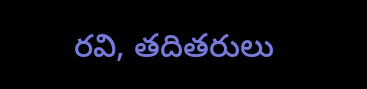రవి, తదితరులు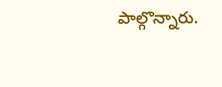పాల్గొన్నారు.